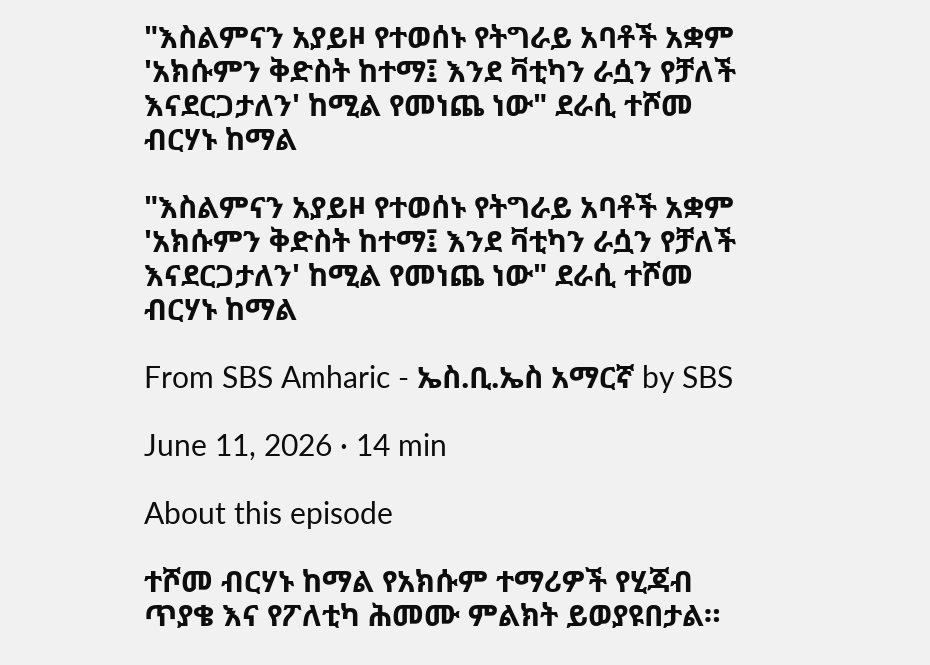"እስልምናን አያይዞ የተወሰኑ የትግራይ አባቶች አቋም 'አክሱምን ቅድስት ከተማ፤ እንደ ቫቲካን ራሷን የቻለች እናደርጋታለን' ከሚል የመነጨ ነው" ደራሲ ተሾመ ብርሃኑ ከማል

"እስልምናን አያይዞ የተወሰኑ የትግራይ አባቶች አቋም 'አክሱምን ቅድስት ከተማ፤ እንደ ቫቲካን ራሷን የቻለች እናደርጋታለን' ከሚል የመነጨ ነው" ደራሲ ተሾመ ብርሃኑ ከማል

From SBS Amharic - ኤስ.ቢ.ኤስ አማርኛ by SBS

June 11, 2026 · 14 min

About this episode

ተሾመ ብርሃኑ ከማል የአክሱም ተማሪዎች የሂጃብ ጥያቄ እና የፖለቲካ ሕመሙ ምልክት ይወያዩበታል።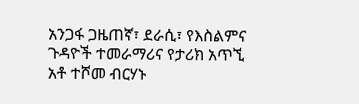አንጋፋ ጋዜጠኛ፣ ደራሲ፣ የእስልምና ጉዳዮች ተመራማሪና የታሪክ አጥኚ አቶ ተሾመ ብርሃኑ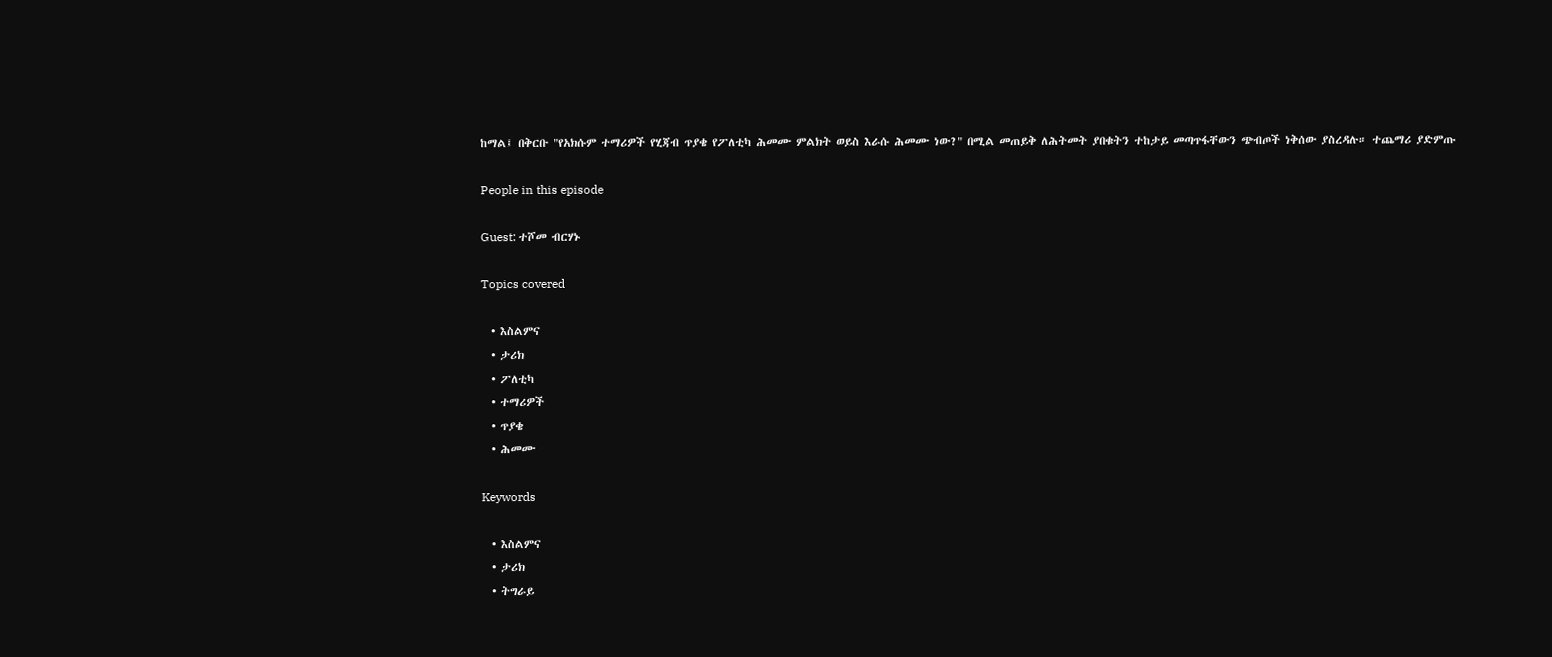ከማል፤ በቅርቡ "የአክሱም ተማሪዎች የሂጃብ ጥያቄ የፖለቲካ ሕመሙ ምልክት ወይስ እራሱ ሕመሙ ነው?" በሚል መጠይቅ ለሕትመት ያበቁትን ተከታይ መጣጥፋቸውን ጭብጦች ነቅሰው ያስረዳሉ። ተጨማሪ ያድምጡ

People in this episode

Guest: ተሾመ ብርሃኑ

Topics covered

  • እስልምና
  • ታሪክ
  • ፖለቲካ
  • ተማሪዎች
  • ጥያቄ
  • ሕመሙ

Keywords

  • እስልምና
  • ታሪክ
  • ትግራይ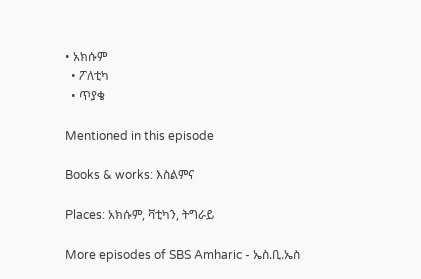• አክሱም
  • ፖለቲካ
  • ጥያቄ

Mentioned in this episode

Books & works: እስልምና

Places: አክሱም, ቫቲካን, ትግራይ

More episodes of SBS Amharic - ኤስ.ቢ.ኤስ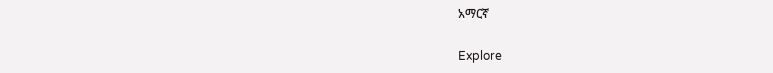አማርኛ

Explore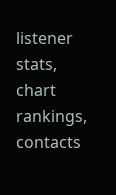listener stats, chart rankings, contacts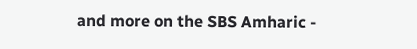and more on the SBS Amharic -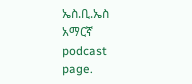ኤስ.ቢ.ኤስ አማርኛ podcast page.